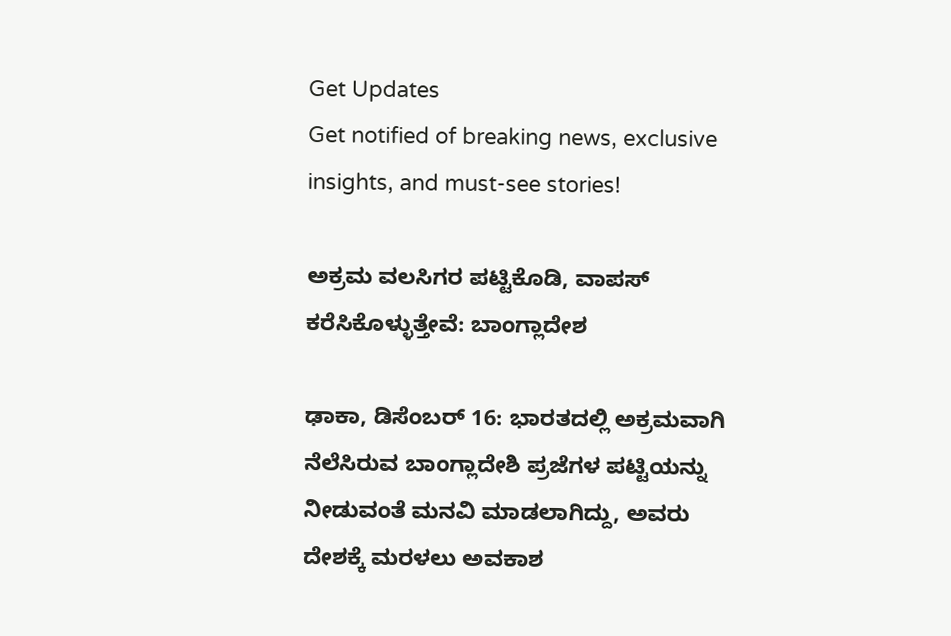Get Updates
Get notified of breaking news, exclusive insights, and must-see stories!

ಅಕ್ರಮ ವಲಸಿಗರ ಪಟ್ಟಿಕೊಡಿ, ವಾಪಸ್ ಕರೆಸಿಕೊಳ್ಳುತ್ತೇವೆ: ಬಾಂಗ್ಲಾದೇಶ

ಢಾಕಾ, ಡಿಸೆಂಬರ್ 16: ಭಾರತದಲ್ಲಿ ಅಕ್ರಮವಾಗಿ ನೆಲೆಸಿರುವ ಬಾಂಗ್ಲಾದೇಶಿ ಪ್ರಜೆಗಳ ಪಟ್ಟಿಯನ್ನು ನೀಡುವಂತೆ ಮನವಿ ಮಾಡಲಾಗಿದ್ದು, ಅವರು ದೇಶಕ್ಕೆ ಮರಳಲು ಅವಕಾಶ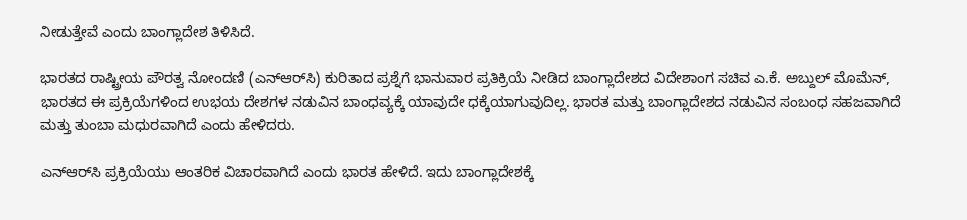ನೀಡುತ್ತೇವೆ ಎಂದು ಬಾಂಗ್ಲಾದೇಶ ತಿಳಿಸಿದೆ.

ಭಾರತದ ರಾಷ್ಟ್ರೀಯ ಪೌರತ್ವ ನೋಂದಣಿ (ಎನ್‌ಆರ್‌ಸಿ) ಕುರಿತಾದ ಪ್ರಶ್ನೆಗೆ ಭಾನುವಾರ ಪ್ರತಿಕ್ರಿಯೆ ನೀಡಿದ ಬಾಂಗ್ಲಾದೇಶದ ವಿದೇಶಾಂಗ ಸಚಿವ ಎ.ಕೆ. ಅಬ್ದುಲ್ ಮೊಮೆನ್, ಭಾರತದ ಈ ಪ್ರಕ್ರಿಯೆಗಳಿಂದ ಉಭಯ ದೇಶಗಳ ನಡುವಿನ ಬಾಂಧವ್ಯಕ್ಕೆ ಯಾವುದೇ ಧಕ್ಕೆಯಾಗುವುದಿಲ್ಲ. ಭಾರತ ಮತ್ತು ಬಾಂಗ್ಲಾದೇಶದ ನಡುವಿನ ಸಂಬಂಧ ಸಹಜವಾಗಿದೆ ಮತ್ತು ತುಂಬಾ ಮಧುರವಾಗಿದೆ ಎಂದು ಹೇಳಿದರು.

ಎನ್‌ಆರ್‌ಸಿ ಪ್ರಕ್ರಿಯೆಯು ಆಂತರಿಕ ವಿಚಾರವಾಗಿದೆ ಎಂದು ಭಾರತ ಹೇಳಿದೆ. ಇದು ಬಾಂಗ್ಲಾದೇಶಕ್ಕೆ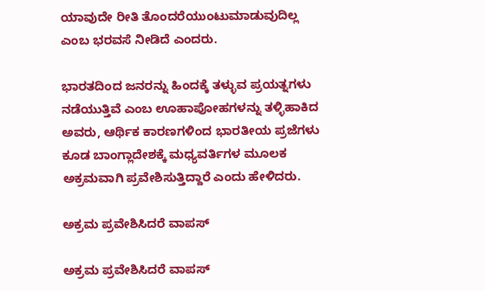ಯಾವುದೇ ರೀತಿ ತೊಂದರೆಯುಂಟುಮಾಡುವುದಿಲ್ಲ ಎಂಬ ಭರವಸೆ ನೀಡಿದೆ ಎಂದರು.

ಭಾರತದಿಂದ ಜನರನ್ನು ಹಿಂದಕ್ಕೆ ತಳ್ಳುವ ಪ್ರಯತ್ನಗಳು ನಡೆಯುತ್ತಿವೆ ಎಂಬ ಊಹಾಪೋಹಗಳನ್ನು ತಳ್ಳಿಹಾಕಿದ ಅವರು, ಆರ್ಥಿಕ ಕಾರಣಗಳಿಂದ ಭಾರತೀಯ ಪ್ರಜೆಗಳು ಕೂಡ ಬಾಂಗ್ಲಾದೇಶಕ್ಕೆ ಮಧ್ಯವರ್ತಿಗಳ ಮೂಲಕ ಅಕ್ರಮವಾಗಿ ಪ್ರವೇಶಿಸುತ್ತಿದ್ದಾರೆ ಎಂದು ಹೇಳಿದರು.

ಅಕ್ರಮ ಪ್ರವೇಶಿಸಿದರೆ ವಾಪಸ್

ಅಕ್ರಮ ಪ್ರವೇಶಿಸಿದರೆ ವಾಪಸ್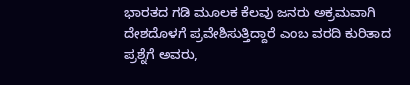ಭಾರತದ ಗಡಿ ಮೂಲಕ ಕೆಲವು ಜನರು ಅಕ್ರಮವಾಗಿ ದೇಶದೊಳಗೆ ಪ್ರವೇಶಿಸುತ್ತಿದ್ದಾರೆ ಎಂಬ ವರದಿ ಕುರಿತಾದ ಪ್ರಶ್ನೆಗೆ ಅವರು,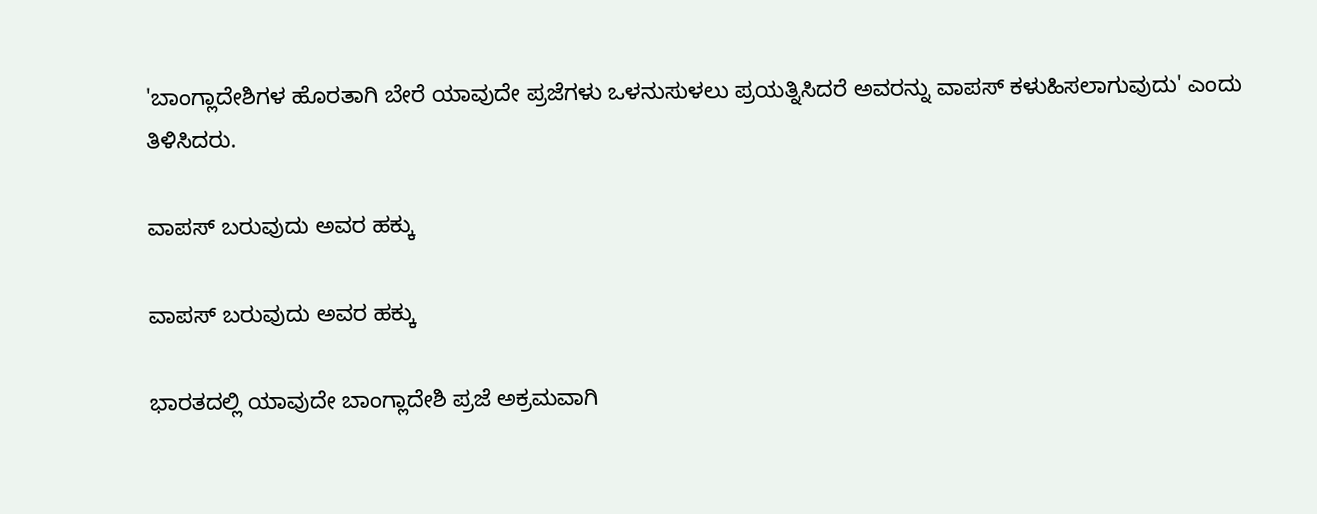'ಬಾಂಗ್ಲಾದೇಶಿಗಳ ಹೊರತಾಗಿ ಬೇರೆ ಯಾವುದೇ ಪ್ರಜೆಗಳು ಒಳನುಸುಳಲು ಪ್ರಯತ್ನಿಸಿದರೆ ಅವರನ್ನು ವಾಪಸ್ ಕಳುಹಿಸಲಾಗುವುದು' ಎಂದು ತಿಳಿಸಿದರು.

ವಾಪಸ್ ಬರುವುದು ಅವರ ಹಕ್ಕು

ವಾಪಸ್ ಬರುವುದು ಅವರ ಹಕ್ಕು

ಭಾರತದಲ್ಲಿ ಯಾವುದೇ ಬಾಂಗ್ಲಾದೇಶಿ ಪ್ರಜೆ ಅಕ್ರಮವಾಗಿ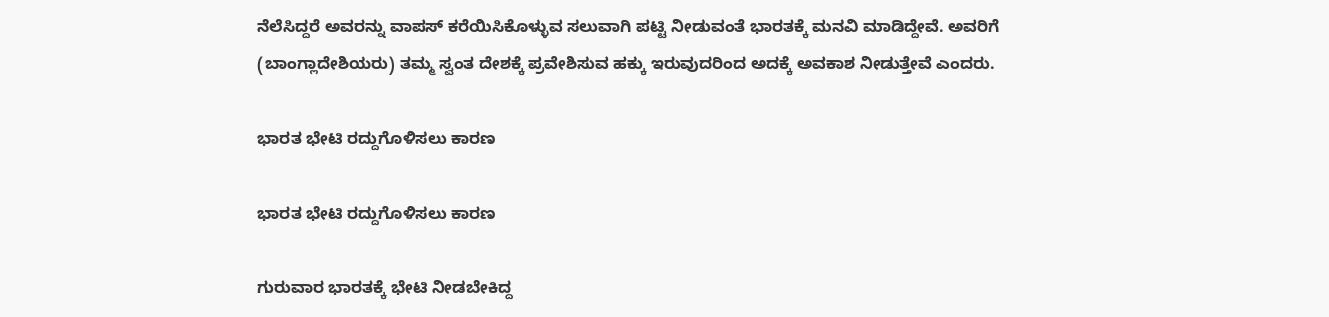ನೆಲೆಸಿದ್ದರೆ ಅವರನ್ನು ವಾಪಸ್ ಕರೆಯಿಸಿಕೊಳ್ಳುವ ಸಲುವಾಗಿ ಪಟ್ಟಿ ನೀಡುವಂತೆ ಭಾರತಕ್ಕೆ ಮನವಿ ಮಾಡಿದ್ದೇವೆ. ಅವರಿಗೆ (ಬಾಂಗ್ಲಾದೇಶಿಯರು) ತಮ್ಮ ಸ್ವಂತ ದೇಶಕ್ಕೆ ಪ್ರವೇಶಿಸುವ ಹಕ್ಕು ಇರುವುದರಿಂದ ಅದಕ್ಕೆ ಅವಕಾಶ ನೀಡುತ್ತೇವೆ ಎಂದರು.

ಭಾರತ ಭೇಟಿ ರದ್ದುಗೊಳಿಸಲು ಕಾರಣ

ಭಾರತ ಭೇಟಿ ರದ್ದುಗೊಳಿಸಲು ಕಾರಣ

ಗುರುವಾರ ಭಾರತಕ್ಕೆ ಭೇಟಿ ನೀಡಬೇಕಿದ್ದ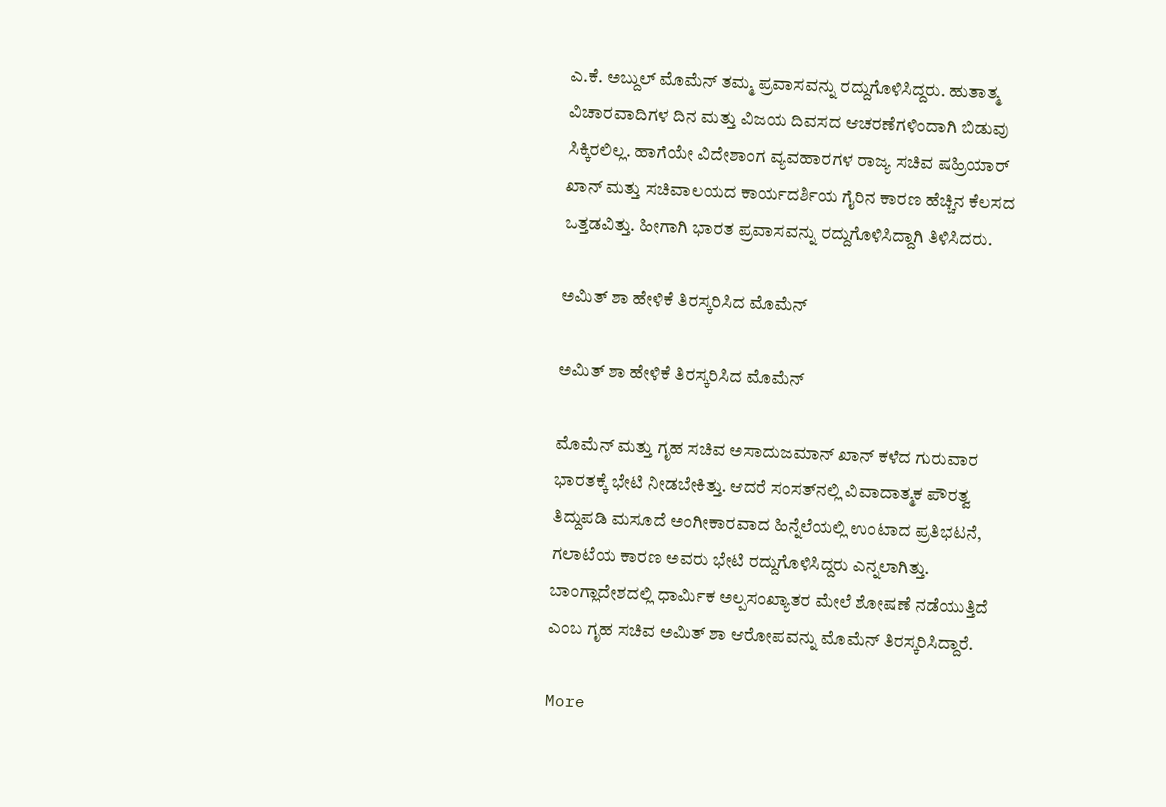ಎ.ಕೆ. ಅಬ್ದುಲ್ ಮೊಮೆನ್ ತಮ್ಮ ಪ್ರವಾಸವನ್ನು ರದ್ದುಗೊಳಿಸಿದ್ದರು. ಹುತಾತ್ಮ ವಿಚಾರವಾದಿಗಳ ದಿನ ಮತ್ತು ವಿಜಯ ದಿವಸದ ಆಚರಣೆಗಳಿಂದಾಗಿ ಬಿಡುವು ಸಿಕ್ಕಿರಲಿಲ್ಲ. ಹಾಗೆಯೇ ವಿದೇಶಾಂಗ ವ್ಯವಹಾರಗಳ ರಾಜ್ಯ ಸಚಿವ ಷಹ್ರಿಯಾರ್ ಖಾನ್ ಮತ್ತು ಸಚಿವಾಲಯದ ಕಾರ್ಯದರ್ಶಿಯ ಗೈರಿನ ಕಾರಣ ಹೆಚ್ಚಿನ ಕೆಲಸದ ಒತ್ತಡವಿತ್ತು. ಹೀಗಾಗಿ ಭಾರತ ಪ್ರವಾಸವನ್ನು ರದ್ದುಗೊಳಿಸಿದ್ದಾಗಿ ತಿಳಿಸಿದರು.

ಅಮಿತ್ ಶಾ ಹೇಳಿಕೆ ತಿರಸ್ಕರಿಸಿದ ಮೊಮೆನ್

ಅಮಿತ್ ಶಾ ಹೇಳಿಕೆ ತಿರಸ್ಕರಿಸಿದ ಮೊಮೆನ್

ಮೊಮೆನ್ ಮತ್ತು ಗೃಹ ಸಚಿವ ಅಸಾದುಜಮಾನ್ ಖಾನ್ ಕಳೆದ ಗುರುವಾರ ಭಾರತಕ್ಕೆ ಭೇಟಿ ನೀಡಬೇಕಿತ್ತು. ಆದರೆ ಸಂಸತ್‌ನಲ್ಲಿ ವಿವಾದಾತ್ಮಕ ಪೌರತ್ವ ತಿದ್ದುಪಡಿ ಮಸೂದೆ ಅಂಗೀಕಾರವಾದ ಹಿನ್ನೆಲೆಯಲ್ಲಿ ಉಂಟಾದ ಪ್ರತಿಭಟನೆ, ಗಲಾಟೆಯ ಕಾರಣ ಅವರು ಭೇಟಿ ರದ್ದುಗೊಳಿಸಿದ್ದರು ಎನ್ನಲಾಗಿತ್ತು. ಬಾಂಗ್ಲಾದೇಶದಲ್ಲಿ ಧಾರ್ಮಿಕ ಅಲ್ಪಸಂಖ್ಯಾತರ ಮೇಲೆ ಶೋಷಣೆ ನಡೆಯುತ್ತಿದೆ ಎಂಬ ಗೃಹ ಸಚಿವ ಅಮಿತ್ ಶಾ ಆರೋಪವನ್ನು ಮೊಮೆನ್ ತಿರಸ್ಕರಿಸಿದ್ದಾರೆ.

More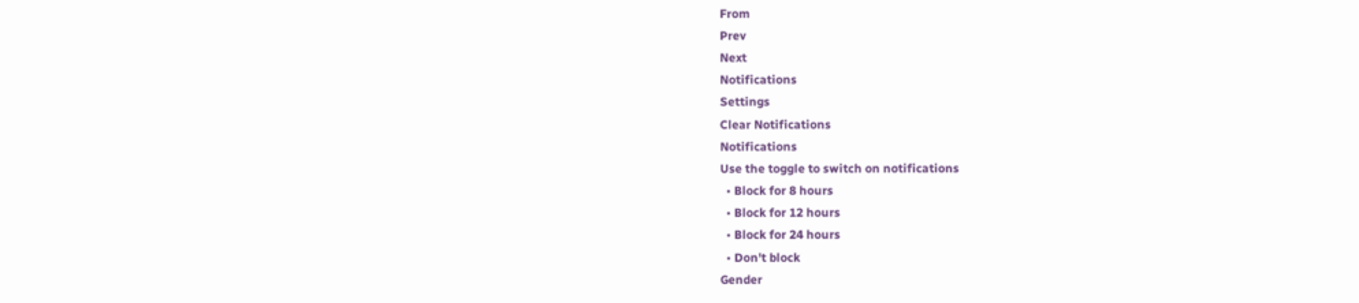From
Prev
Next
Notifications
Settings
Clear Notifications
Notifications
Use the toggle to switch on notifications
  • Block for 8 hours
  • Block for 12 hours
  • Block for 24 hours
  • Don't block
Gender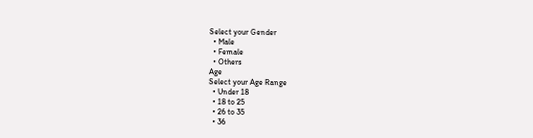Select your Gender
  • Male
  • Female
  • Others
Age
Select your Age Range
  • Under 18
  • 18 to 25
  • 26 to 35
  • 36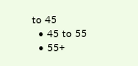to 45
  • 45 to 55
  • 55+